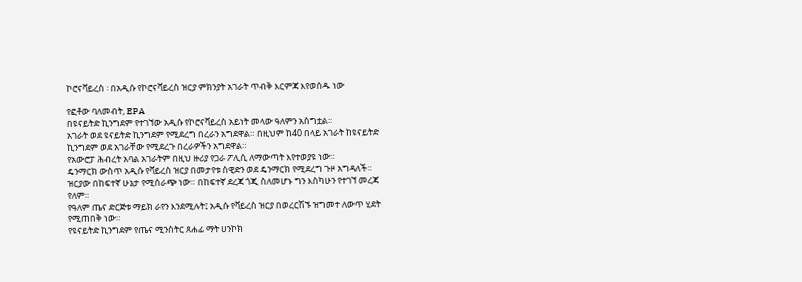ኮሮናቫይረስ ፡ በአዲሱ የኮሮናቫይረስ ዝርያ ምክንያት አገራት ጥብቅ እርምጃ እየወሰዱ ነው

የፎቶው ባለመብት, EPA
በዩናይትድ ኪንግደም የተገኘው አዲሱ የኮሮናቫይረስ አይነት መላው ዓለምን አስግቷል።
አገራት ወደ ዩናይትድ ኪንግደም የሚደረግ በረራን አግደዋል። በዚህም ከ40 በላይ አገራት ከዩናይትድ ኪንግደም ወደ አገራቸው የሚደረጉ በረራዎችን አግደዋል።
የአውሮፓ ሕብረት አባል አገራትም በዚህ ዙሪያ የጋራ ፖሊሲ ለማውጣት እየተወያዩ ነው።
ዴንማርክ ውስጥ አዲሱ የቫይረስ ዝርያ በመታየቱ ስዊድን ወደ ዴንማርክ የሚደረግ ጉዞ አግዳለች።
ዝርያው በከፍተኛ ሁኔታ የሚሰራጭ ነው። በከፍተኛ ደረጃ ጎጂ ስለመሆኑ ግን እስካሁን የተገኘ መረጃ የለም።
የዓለም ጤና ድርጅቱ ማይክ ራየን እንደሚሉት፤ አዲሱ የቫይረስ ዝርያ በወረርሽኙ ዝግመተ ለውጥ ሂደት የሚጠበቅ ነው።
የዩናይትድ ኪንግደም የጤና ሚንስትር ጸሐፊ ማት ሀንኮክ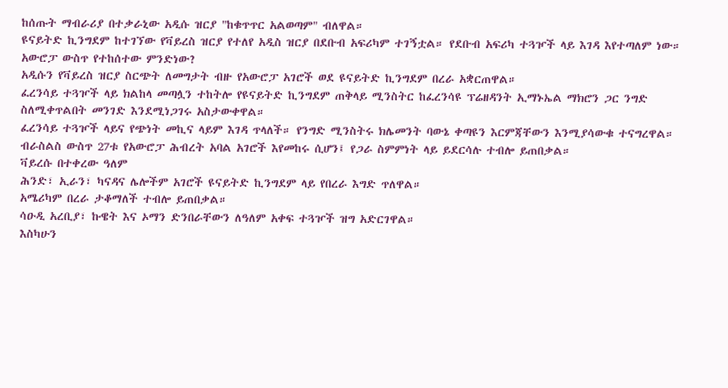ከሰጡት ማብራሪያ በተቃራኒው አዲሱ ዝርያ "ከቁጥጥር አልወጣም" ብለዋል።
ዩናይትድ ኪንግደም ከተገኘው የቫይረስ ዝርያ የተለየ አዲስ ዝርያ በደቡብ አፍሪካም ተገኝቷል። የደቡብ አፍሪካ ተጓዦች ላይ እገዳ እየተጣለም ነው።
አውሮፓ ውስጥ የተከሰተው ምንድነው?
አዲሱን የቫይረስ ዝርያ ስርጭት ለመግታት ብዙ የአውሮፓ አገሮች ወደ ዩናይትድ ኪንግደም በረራ አቋርጠዋል።
ፈረንሳይ ተጓዦች ላይ ክልከላ መጣሏን ተከትሎ የዩናይትድ ኪንግደም ጠቅላይ ሚንስትር ከፈረንሳዩ ፕሬዘዳንት ኢማኑኤል ማክሮን ጋር ንግድ ስለሚቀጥልበት መንገድ እንደሚነጋገሩ አስታውቀዋል።
ፈረንሳይ ተጓዦች ላይና የጭነት መኪና ላይም እገዳ ጥላለች። የንግድ ሚንስትሩ ክሌመንት ባውኔ ቀጣዩን እርምጃቸውን እንሚያሳውቁ ተናግረዋል።
ብራስልስ ውስጥ 27ቱ የአውሮፓ ሕብረት አባል አገሮች እየመከሩ ሲሆን፤ የጋራ ስምምነት ላይ ይደርሳሉ ተብሎ ይጠበቃል።
ቫይረሱ በተቀረው ዓለም
ሕንድ፣ ኢራን፣ ካናዳና ሌሎችም አገሮች ዩናይትድ ኪንግደም ላይ የበረራ እግድ ጥለዋል።
አሜሪካም በረራ ታቆማለች ተብሎ ይጠበቃል።
ሳዑዲ አረቢያ፣ ኩዌት እና ኦማን ድንበራቸውን ለዓለም አቀፍ ተጓዦች ዝግ አድርገዋል።
እስካሁን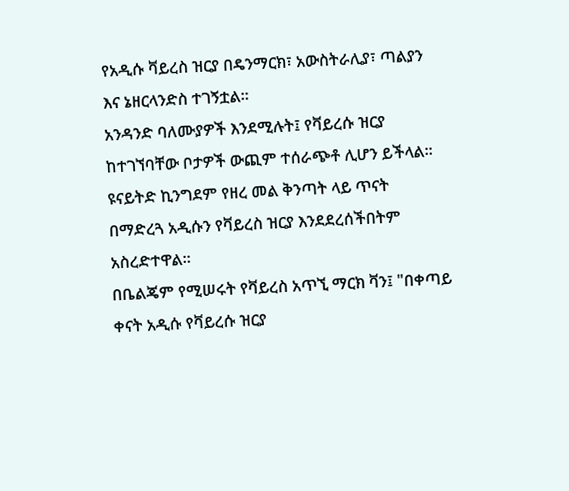የአዲሱ ቫይረስ ዝርያ በዴንማርክ፣ አውስትራሊያ፣ ጣልያን እና ኔዘርላንድስ ተገኝቷል።
አንዳንድ ባለሙያዎች እንደሚሉት፤ የቫይረሱ ዝርያ ከተገኘባቸው ቦታዎች ውጪም ተሰራጭቶ ሊሆን ይችላል።
ዩናይትድ ኪንግደም የዘረ መል ቅንጣት ላይ ጥናት በማድረጓ አዲሱን የቫይረስ ዝርያ እንደደረሰችበትም አስረድተዋል።
በቤልጄም የሚሠሩት የቫይረስ አጥኚ ማርክ ቫን፤ "በቀጣይ ቀናት አዲሱ የቫይረሱ ዝርያ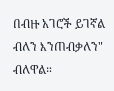በብዙ አገሮች ይገኛል ብለን እንጠብቃለን" ብለዋል።